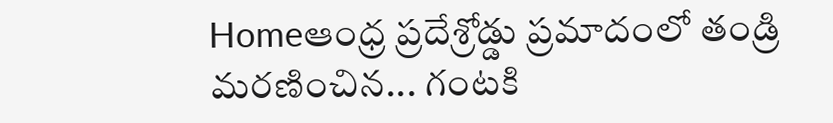Homeఆంధ్ర ప్రదేశ్రోడ్డు ప్రమాదంలో తండ్రి మరణించిన... గంటకి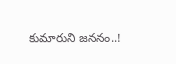కుమారుని జననం..!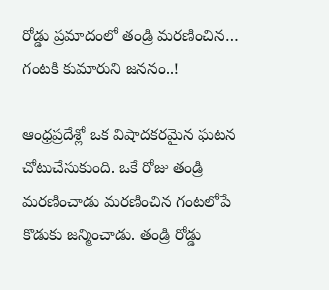రోడ్డు ప్రమాదంలో తండ్రి మరణించిన… గంటకి కుమారుని జననం..!

ఆంధ్రప్రదేశ్లో ఒక విషాదకరమైన ఘటన చోటుచేసుకుంది. ఒకే రోజు తండ్రి మరణించాడు మరణించిన గంటలోపే కొడుకు జన్మించాడు. తండ్రి రోడ్డు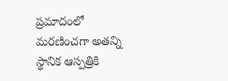ప్రమాదంలో మరణించగా అతన్ని స్థానిక ఆస్పత్రికి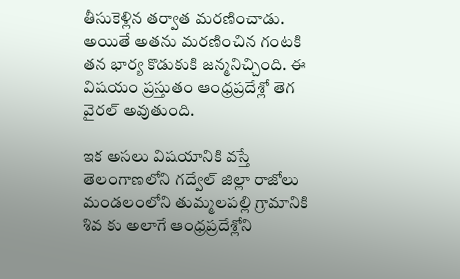తీసుకెళ్లిన తర్వాత మరణించాడు. అయితే అతను మరణించిన గంటకి తన భార్య కొడుకుకి జన్మనిచ్చింది. ఈ విషయం ప్రస్తుతం ఆంధ్రప్రదేశ్లో తెగ వైరల్ అవుతుంది.

ఇక అసలు విషయానికి వస్తే తెలంగాణలోని గద్వేల్ జిల్లా రాజోలు మండలంలోని తుమ్మలపల్లి గ్రామానికి శివ కు అలాగే ఆంధ్రప్రదేశ్లోని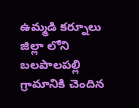ఉమ్మడి కర్నూలు జిల్లా లోని బలపాలపల్లి గ్రామానికి చెందిన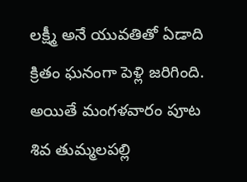లక్ష్మీ అనే యువతితో ఏడాది క్రితం ఘనంగా పెళ్లి జరిగింది. అయితే మంగళవారం పూట శివ తుమ్మలపల్లి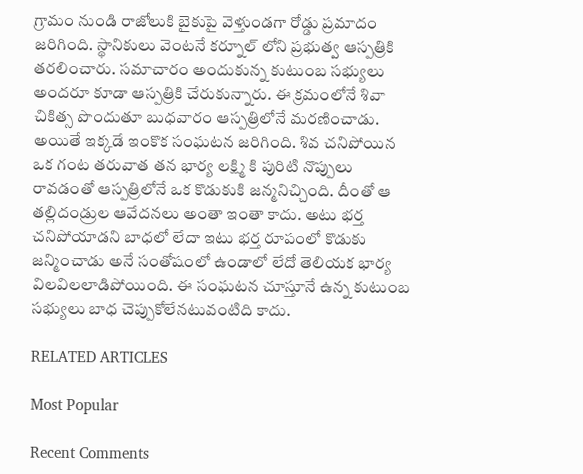గ్రామం నుండి రాజోలుకి బైకుపై వెళ్తుండగా రోడ్డు ప్రమాదం జరిగింది. స్థానికులు వెంటనే కర్నూల్ లోని ప్రభుత్వ ఆస్పత్రికి తరలించారు. సమాచారం అందుకున్న కుటుంబ సభ్యులు అందరూ కూడా ఆస్పత్రికి చేరుకున్నారు. ఈ క్రమంలోనే శివా చికిత్స పొందుతూ బుధవారం ఆస్పత్రిలోనే మరణించాడు. అయితే ఇక్కడే ఇంకొక సంఘటన జరిగింది. శివ చనిపోయిన ఒక గంట తరువాత తన భార్య లక్ష్మి కి పురిటి నొప్పులు రావడంతో ఆస్పత్రిలోనే ఒక కొడుకుకి జన్మనిచ్చింది. దీంతో ఆ తల్లిదండ్రుల ఆవేదనలు అంతా ఇంతా కాదు. అటు భర్త చనిపోయాడని బాధలో లేదా ఇటు భర్త రూపంలో కొడుకు జన్మించాడు అనే సంతోషంలో ఉండాలో లేదో తెలియక భార్య విలవిలలాడిపోయింది. ఈ సంఘటన చూస్తూనే ఉన్న కుటుంబ సభ్యులు బాధ చెప్పుకోలేనటువంటిది కాదు.

RELATED ARTICLES

Most Popular

Recent Comments